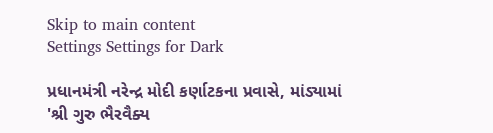Skip to main content
Settings Settings for Dark

પ્રધાનમંત્રી નરેન્દ્ર મોદી કર્ણાટકના પ્રવાસે, માંડ્યામાં 'શ્રી ગુરુ ભૈરવૈક્ય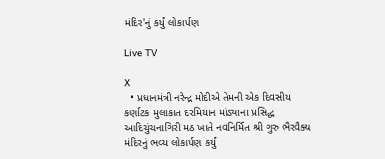મંદિર'નું કર્યું લોકાર્પણ

Live TV

X
  • પ્રધાનમંત્રી નરેન્દ્ર મોદીએ તેમની એક દિવસીય કર્ણાટક મુલાકાત દરમિયાન માંડ્યાના પ્રસિદ્ધ આદિચુંચનાગિરી મઠ ખાતે નવનિર્મિત શ્રી ગુરુ ભૈરવૈક્ય મંદિરનું ભવ્ય લોકાર્પણ કર્યું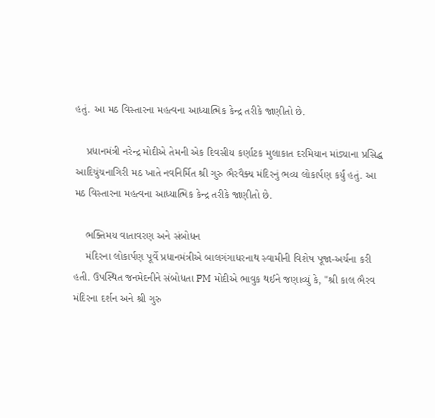હતું. આ મઠ વિસ્તારના મહત્વના આધ્યાત્મિક કેન્દ્ર તરીકે જાણીતો છે.

    પ્રધાનમંત્રી નરેન્દ્ર મોદીએ તેમની એક દિવસીય કર્ણાટક મુલાકાત દરમિયાન માંડ્યાના પ્રસિદ્ધ આદિચુંચનાગિરી મઠ ખાતે નવનિર્મિત શ્રી ગુરુ ભૈરવૈક્ય મંદિરનું ભવ્ય લોકાર્પણ કર્યું હતું. આ મઠ વિસ્તારના મહત્વના આધ્યાત્મિક કેન્દ્ર તરીકે જાણીતો છે.

    ભક્તિમય વાતાવરણ અને સંબોધન
    મંદિરના લોકાર્પણ પૂર્વે પ્રધાનમંત્રીએ બાલગંગાધરનાથ સ્વામીની વિશેષ પૂજા-અર્ચના કરી હતી. ઉપસ્થિત જનમેદનીને સંબોધતા PM મોદીએ ભાવુક થઈને જણાવ્યું કે, "શ્રી કાલ ભૈરવ મંદિરના દર્શન અને શ્રી ગુરુ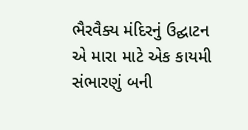ભૈરવૈક્ય મંદિરનું ઉદ્ઘાટન એ મારા માટે એક કાયમી સંભારણું બની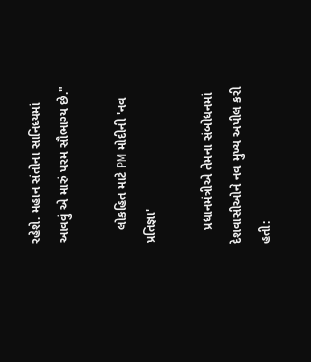રહેશે. મહાન સંતોના સાનિધ્યમાં આવવું એ મારું પરમ સૌભાગ્ય છે."

    લોકહિત માટે PM મોદીની 'નવ પ્રતિજ્ઞા'

    પ્રધાનમંત્રીએ તેમના સંબોધનમાં દેશવાસીઓને નવ મુખ્ય અપીલ કરી હતી: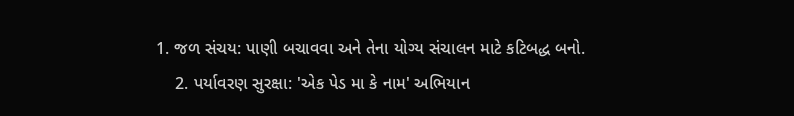1. જળ સંચય: પાણી બચાવવા અને તેના યોગ્ય સંચાલન માટે કટિબદ્ધ બનો.
    2. પર્યાવરણ સુરક્ષા: 'એક પેડ મા કે નામ' અભિયાન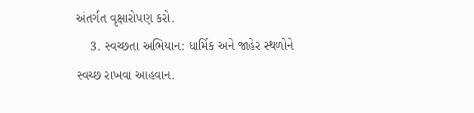અંતર્ગત વૃક્ષારોપણ કરો.
    3. સ્વચ્છતા અભિયાન: ધાર્મિક અને જાહેર સ્થળોને સ્વચ્છ રાખવા આહવાન.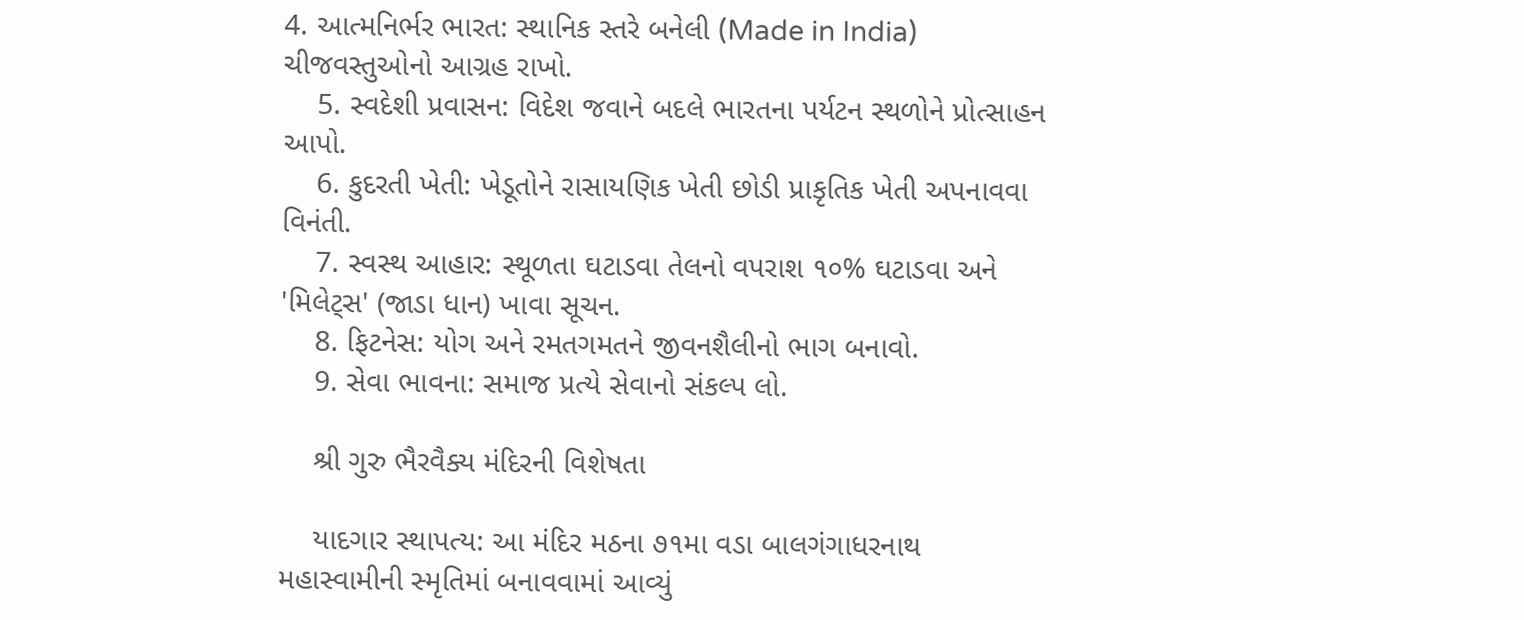4. આત્મનિર્ભર ભારત: સ્થાનિક સ્તરે બનેલી (Made in India) ચીજવસ્તુઓનો આગ્રહ રાખો.
    5. સ્વદેશી પ્રવાસન: વિદેશ જવાને બદલે ભારતના પર્યટન સ્થળોને પ્રોત્સાહન આપો.
    6. કુદરતી ખેતી: ખેડૂતોને રાસાયણિક ખેતી છોડી પ્રાકૃતિક ખેતી અપનાવવા વિનંતી.
    7. સ્વસ્થ આહાર: સ્થૂળતા ઘટાડવા તેલનો વપરાશ ૧૦% ઘટાડવા અને 'મિલેટ્સ' (જાડા ધાન) ખાવા સૂચન.
    8. ફિટનેસ: યોગ અને રમતગમતને જીવનશૈલીનો ભાગ બનાવો.
    9. સેવા ભાવના: સમાજ પ્રત્યે સેવાનો સંકલ્પ લો.

    શ્રી ગુરુ ભૈરવૈક્ય મંદિરની વિશેષતા

    યાદગાર સ્થાપત્ય: આ મંદિર મઠના ૭૧મા વડા બાલગંગાધરનાથ મહાસ્વામીની સ્મૃતિમાં બનાવવામાં આવ્યું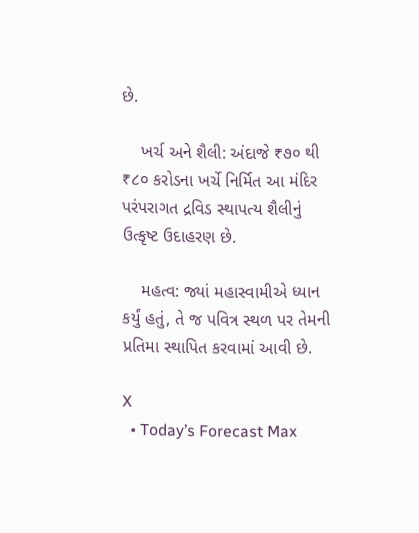છે.

    ખર્ચ અને શૈલી: અંદાજે ₹૭૦ થી ₹૮૦ કરોડના ખર્ચે નિર્મિત આ મંદિર પરંપરાગત દ્રવિડ સ્થાપત્ય શૈલીનું ઉત્કૃષ્ટ ઉદાહરણ છે.

    મહત્વ: જ્યાં મહાસ્વામીએ ધ્યાન કર્યું હતું, તે જ પવિત્ર સ્થળ પર તેમની પ્રતિમા સ્થાપિત કરવામાં આવી છે.

X
  • Today’s Forecast Max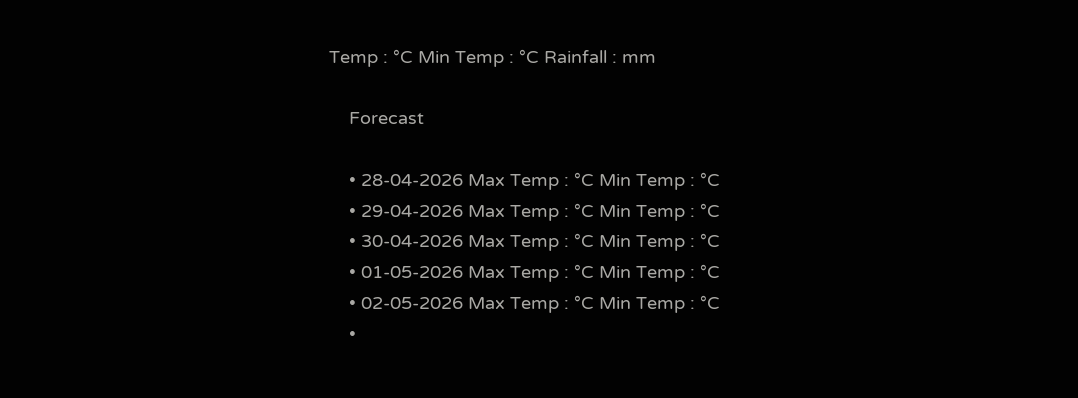Temp : °C Min Temp : °C Rainfall : mm

    Forecast

    • 28-04-2026 Max Temp : °C Min Temp : °C
    • 29-04-2026 Max Temp : °C Min Temp : °C
    • 30-04-2026 Max Temp : °C Min Temp : °C
    • 01-05-2026 Max Temp : °C Min Temp : °C
    • 02-05-2026 Max Temp : °C Min Temp : °C
    •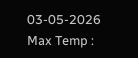03-05-2026 Max Temp :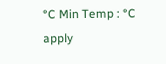°C Min Temp : °C
apply